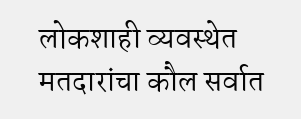लोकशाही व्यवस्थेत मतदारांचा कौल सर्वात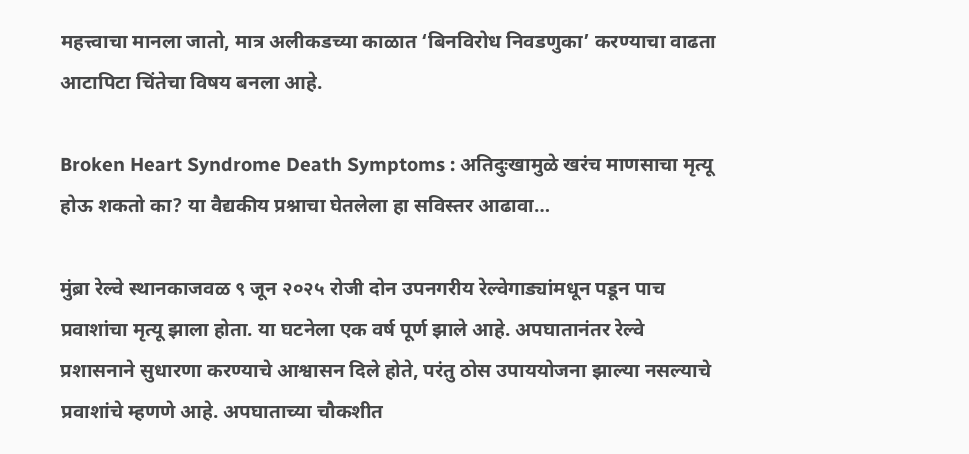महत्त्वाचा मानला जातो, मात्र अलीकडच्या काळात ‘बिनविरोध निवडणुका’ करण्याचा वाढता आटापिटा चिंतेचा विषय बनला आहे.

Broken Heart Syndrome Death Symptoms : अतिदुःखामुळे खरंच माणसाचा मृत्यू होऊ शकतो का? या वैद्यकीय प्रश्नाचा घेतलेला हा सविस्तर आढावा…

मुंब्रा रेल्वे स्थानकाजवळ ९ जून २०२५ रोजी दोन उपनगरीय रेल्वेगाड्यांमधून पडून पाच प्रवाशांचा मृत्यू झाला होता. या घटनेला एक वर्ष पूर्ण झाले आहे. अपघातानंतर रेल्वे प्रशासनाने सुधारणा करण्याचे आश्वासन दिले होते, परंतु ठोस उपाययोजना झाल्या नसल्याचे प्रवाशांचे म्हणणे आहे. अपघाताच्या चौकशीत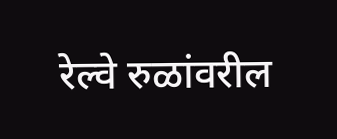रेल्वे रुळांवरील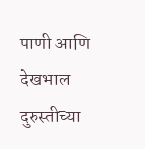पाणी आणि देखभाल दुरुस्तीच्या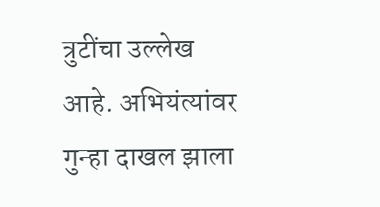त्रुटींचा उल्लेख आहे. अभियंत्यांवर गुन्हा दाखल झाला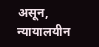असून, न्यायालयीन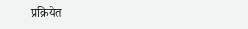प्रक्रियेत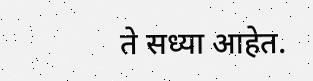ते सध्या आहेत.